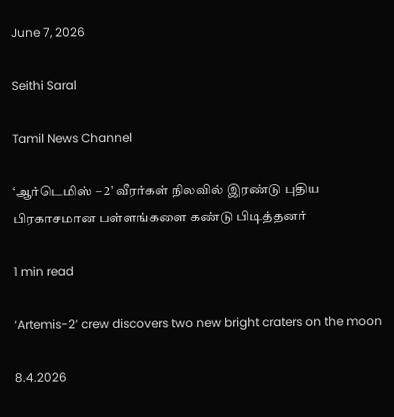June 7, 2026

Seithi Saral

Tamil News Channel

‘ஆர்டெமிஸ் – 2’ வீரர்கள் நிலவில் இரண்டு புதிய பிரகாசமான பள்ளங்களை கண்டு பிடித்தனர்

1 min read

‘Artemis-2’ crew discovers two new bright craters on the moon

8.4.2026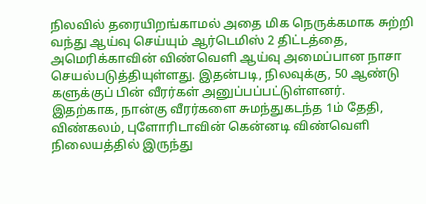நிலவில் தரையிறங்காமல் அதை மிக நெருக்கமாக சுற்றி வந்து ஆய்வு செய்யும் ஆர்டெமிஸ் 2 திட்டத்தை, அமெரிக்காவின் விண்வெளி ஆய்வு அமைப்பான நாசா செயல்படுத்தியுள்ளது. இதன்படி, நிலவுக்கு, 50 ஆண்டு களுக்குப் பின் வீரர்கள் அனுப்பப்பட்டுள்ளனர்.
இதற்காக, நான்கு வீரர்களை சுமந்துகடந்த 1ம் தேதி, விண்கலம், புளோரிடாவின் கென்னடி விண்வெளி நிலையத்தில் இருந்து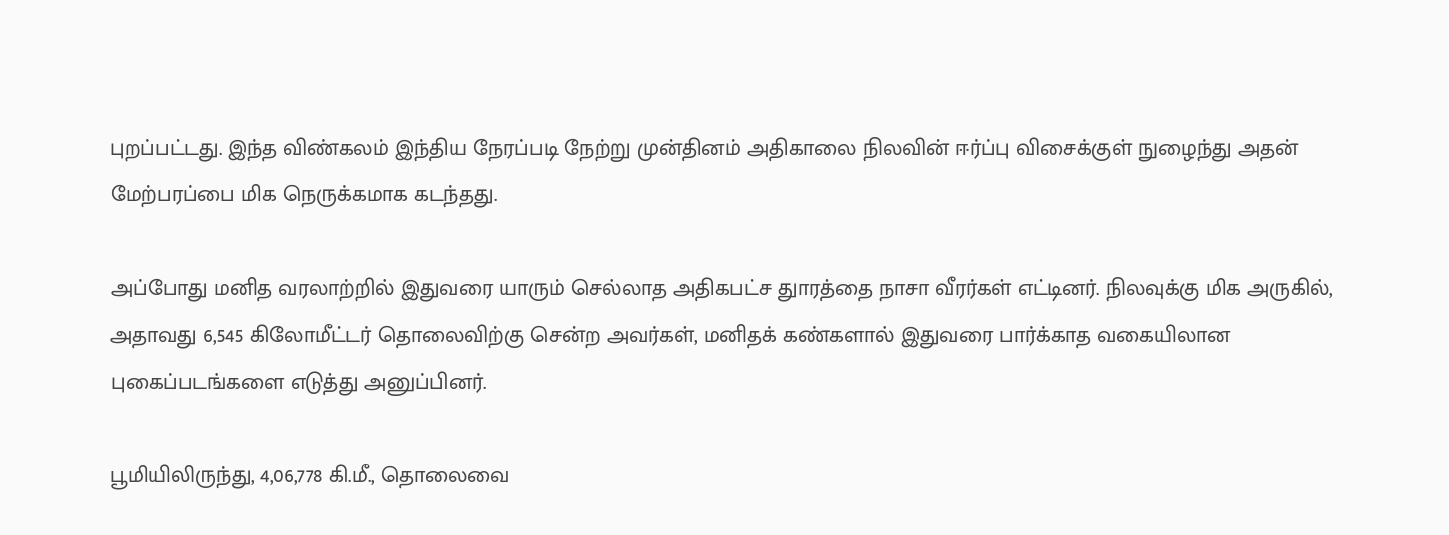புறப்பட்டது. இந்த விண்கலம் இந்திய நேரப்படி நேற்று முன்தினம் அதிகாலை நிலவின் ஈர்ப்பு விசைக்குள் நுழைந்து அதன் மேற்பரப்பை மிக நெருக்கமாக கடந்தது.

அப்போது மனித வரலாற்றில் இதுவரை யாரும் செல்லாத அதிகபட்ச துாரத்தை நாசா வீரர்கள் எட்டினர். நிலவுக்கு மிக அருகில், அதாவது 6,545 கிலோமீட்டர் தொலைவிற்கு சென்ற அவர்கள், மனிதக் கண்களால் இதுவரை பார்க்காத வகையிலான புகைப்படங்களை எடுத்து அனுப்பினர்.

பூமியிலிருந்து, 4,06,778 கி.மீ., தொலைவை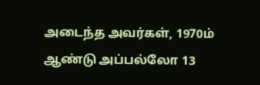அடைந்த அவர்கள், 1970ம் ஆண்டு அப்பல்லோ 13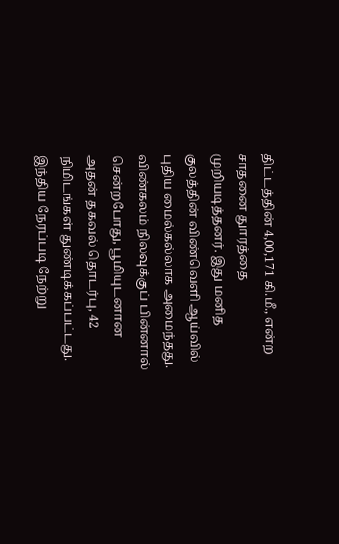திட்டத்தின் 4,00,171 கி.மீ., என்ற சாதனை துாரத்தை முறியடித்தனர். இது மனித குலத்தின் விண்வெளி ஆய்வில் புதிய மைல்கல்லாக அமைந்தது.
விண்கலம் நிலவுக்குப் பின்னால் சென்றபோது, பூமியுடனான அதன் தகவல் தொடர்பு, 42 நிமிடங்கள் துண்டிக்கப்பட்டது. இந்திய நேரப்படி நேற்று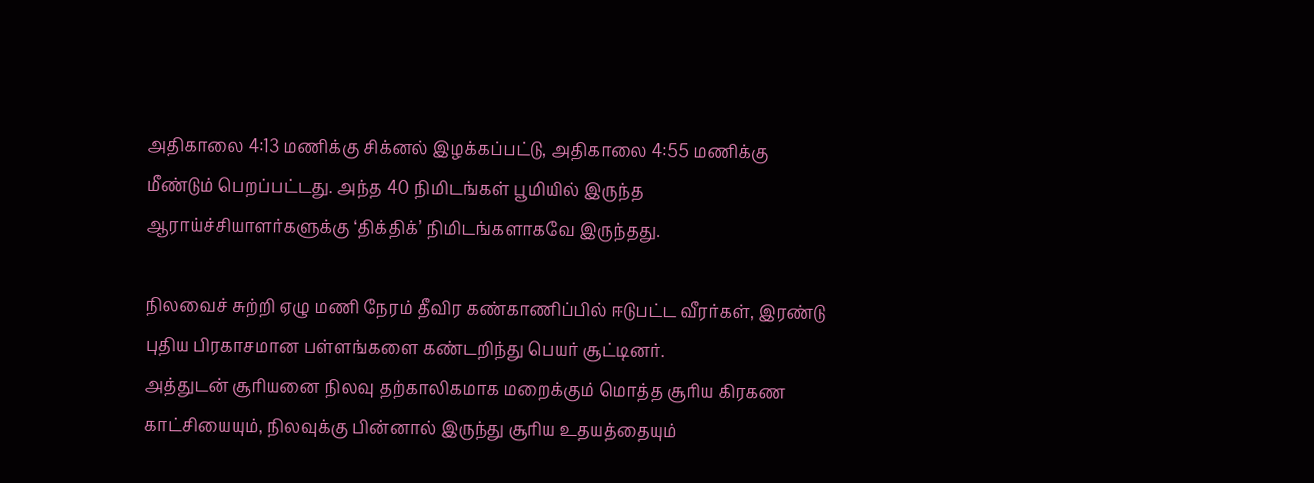அதிகாலை 4:13 மணிக்கு சிக்னல் இழக்கப்பட்டு, அதிகாலை 4:55 மணிக்கு மீண்டும் பெறப்பட்டது. அந்த 40 நிமிடங்கள் பூமியில் இருந்த ஆராய்ச்சியாளர்களுக்கு ‘திக்திக்’ நிமிடங்களாகவே இருந்தது.

நிலவைச் சுற்றி ஏழு மணி நேரம் தீவிர கண்காணிப்பில் ஈடுபட்ட வீரர்கள், இரண்டு புதிய பிரகாசமான பள்ளங்களை கண்டறிந்து பெயர் சூட்டினர்.
அத்துடன் சூரியனை நிலவு தற்காலிகமாக மறைக்கும் மொத்த சூரிய கிரகண காட்சியையும், நிலவுக்கு பின்னால் இருந்து சூரிய உதயத்தையும்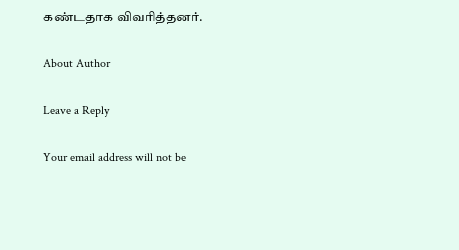கண்டதாக விவரித்தனர்.

About Author

Leave a Reply

Your email address will not be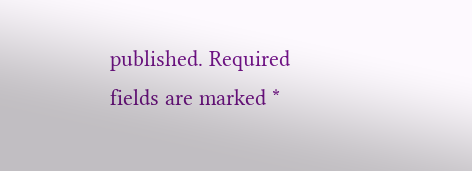published. Required fields are marked *